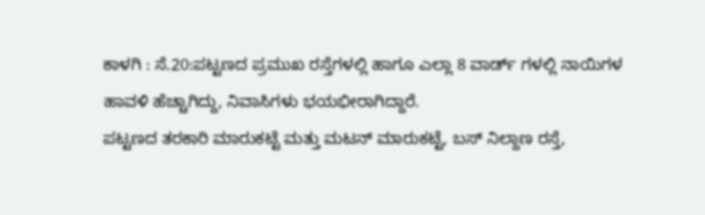ಕಾಳಗಿ : ಸೆ.20:ಪಟ್ಟಣದ ಪ್ರಮುಖ ರಸ್ತೆಗಳಲ್ಲಿ ಹಾಗೂ ಎಲ್ಲಾ 8 ವಾರ್ಡ್ ಗಳಲ್ಲಿ ನಾಯಿಗಳ ಹಾವಳಿ ಹೆಚ್ಚಾಗಿದ್ದು, ನಿವಾಸಿಗಳು ಭಯಭೀರಾಗಿದ್ದಾರೆ.
ಪಟ್ಟಣದ ತರಕಾರಿ ಮಾರುಕಟ್ಟೆ ಮತ್ತು ಮಟನ್ ಮಾರುಕಟ್ಟೆ, ಬಸ್ ನಿಲ್ದಾಣ ರಸ್ತೆ,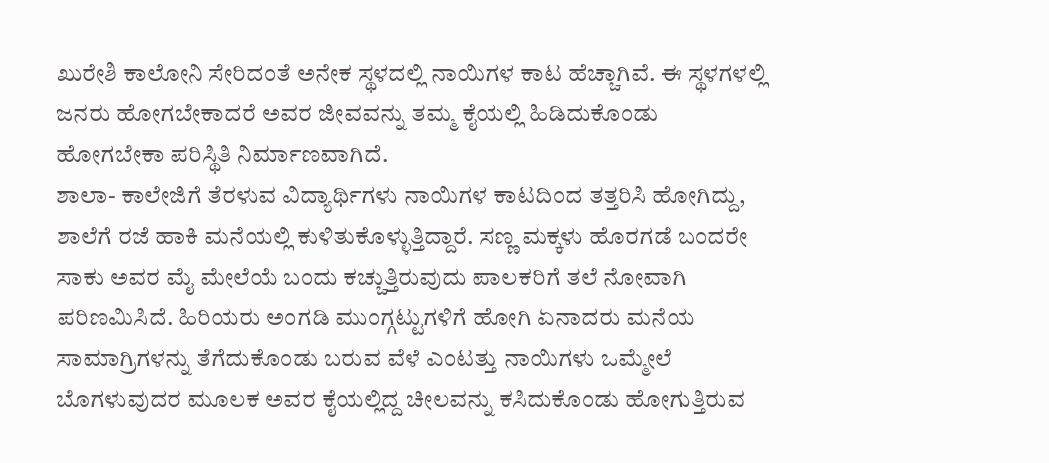ಖುರೇಶಿ ಕಾಲೋನಿ ಸೇರಿದಂತೆ ಅನೇಕ ಸ್ಥಳದಲ್ಲಿ ನಾಯಿಗಳ ಕಾಟ ಹೆಚ್ಚಾಗಿವೆ. ಈ ಸ್ಥಳಗಳಲ್ಲಿ ಜನರು ಹೋಗಬೇಕಾದರೆ ಅವರ ಜೀವವನ್ನು ತಮ್ಮ ಕೈಯಲ್ಲಿ ಹಿಡಿದುಕೊಂಡು ಹೋಗಬೇಕಾ ಪರಿಸ್ಥಿತಿ ನಿರ್ಮಾಣವಾಗಿದೆ.
ಶಾಲಾ- ಕಾಲೇಜಿಗೆ ತೆರಳುವ ವಿದ್ಯಾರ್ಥಿಗಳು ನಾಯಿಗಳ ಕಾಟದಿಂದ ತತ್ತರಿಸಿ ಹೋಗಿದ್ದು, ಶಾಲೆಗೆ ರಜೆ ಹಾಕಿ ಮನೆಯಲ್ಲಿ ಕುಳಿತುಕೊಳ್ಳುತ್ತಿದ್ದಾರೆ. ಸಣ್ಣ ಮಕ್ಕಳು ಹೊರಗಡೆ ಬಂದರೇ ಸಾಕು ಅವರ ಮೈ ಮೇಲೆಯೆ ಬಂದು ಕಚ್ಚುತ್ತಿರುವುದು ಪಾಲಕರಿಗೆ ತಲೆ ನೋವಾಗಿ ಪರಿಣಮಿಸಿದೆ. ಹಿರಿಯರು ಅಂಗಡಿ ಮುಂಗ್ಗಟ್ಟುಗಳಿಗೆ ಹೋಗಿ ಏನಾದರು ಮನೆಯ ಸಾಮಾಗ್ರಿಗಳನ್ನು ತೆಗೆದುಕೊಂಡು ಬರುವ ವೆಳೆ ಎಂಟತ್ತು ನಾಯಿಗಳು ಒಮ್ಮೇಲೆ ಬೊಗಳುವುದರ ಮೂಲಕ ಅವರ ಕೈಯಲ್ಲಿದ್ದ ಚೀಲವನ್ನು ಕಸಿದುಕೊಂಡು ಹೋಗುತ್ತಿರುವ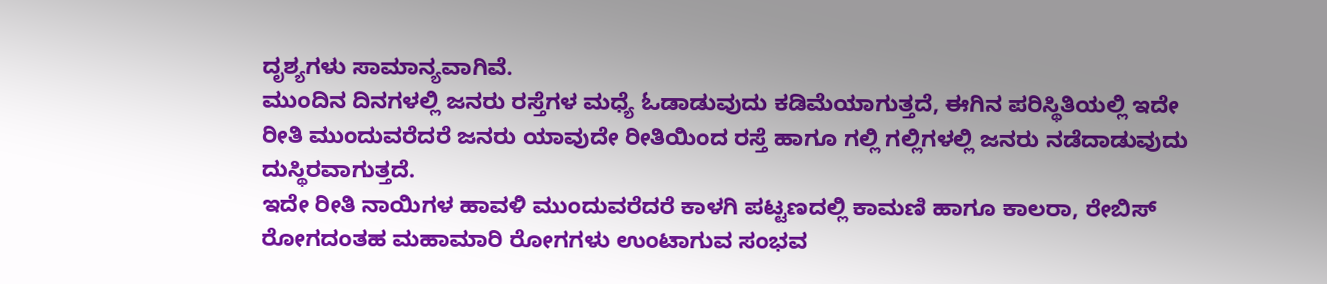ದೃಶ್ಯಗಳು ಸಾಮಾನ್ಯವಾಗಿವೆ.
ಮುಂದಿನ ದಿನಗಳಲ್ಲಿ ಜನರು ರಸ್ತೆಗಳ ಮಧ್ಯೆ ಓಡಾಡುವುದು ಕಡಿಮೆಯಾಗುತ್ತದೆ, ಈಗಿನ ಪರಿಸ್ಥಿತಿಯಲ್ಲಿ ಇದೇ ರೀತಿ ಮುಂದುವರೆದರೆ ಜನರು ಯಾವುದೇ ರೀತಿಯಿಂದ ರಸ್ತೆ ಹಾಗೂ ಗಲ್ಲಿ ಗಲ್ಲಿಗಳಲ್ಲಿ ಜನರು ನಡೆದಾಡುವುದು ದುಸ್ಥಿರವಾಗುತ್ತದೆ.
ಇದೇ ರೀತಿ ನಾಯಿಗಳ ಹಾವಳಿ ಮುಂದುವರೆದರೆ ಕಾಳಗಿ ಪಟ್ಟಣದಲ್ಲಿ ಕಾಮಣಿ ಹಾಗೂ ಕಾಲರಾ, ರೇಬಿಸ್ ರೋಗದಂತಹ ಮಹಾಮಾರಿ ರೋಗಗಳು ಉಂಟಾಗುವ ಸಂಭವ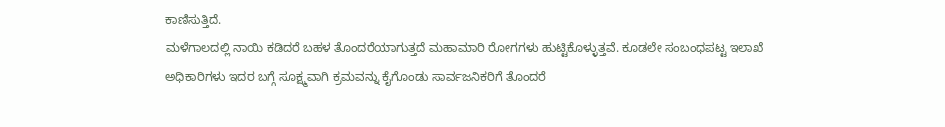ಕಾಣಿಸುತ್ತಿದೆ.
ಮಳೆಗಾಲದಲ್ಲಿ ನಾಯಿ ಕಡಿದರೆ ಬಹಳ ತೊಂದರೆಯಾಗುತ್ತದೆ ಮಹಾಮಾರಿ ರೋಗಗಳು ಹುಟ್ಟಿಕೊಳ್ಳುತ್ತವೆ. ಕೂಡಲೇ ಸಂಬಂಧಪಟ್ಟ ಇಲಾಖೆ ಅಧಿಕಾರಿಗಳು ಇದರ ಬಗ್ಗೆ ಸೂಕ್ಷ್ಮವಾಗಿ ಕ್ರಮವನ್ನು ಕೈಗೊಂಡು ಸಾರ್ವಜನಿಕರಿಗೆ ತೊಂದರೆ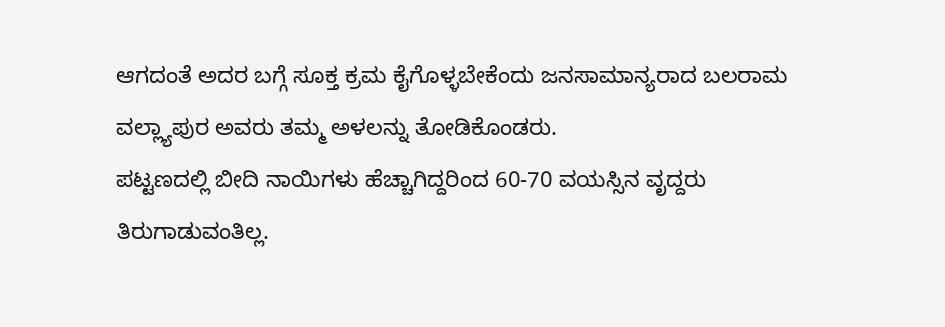ಆಗದಂತೆ ಅದರ ಬಗ್ಗೆ ಸೂಕ್ತ ಕ್ರಮ ಕೈಗೊಳ್ಳಬೇಕೆಂದು ಜನಸಾಮಾನ್ಯರಾದ ಬಲರಾಮ ವಲ್ಲ್ಯಾಪುರ ಅವರು ತಮ್ಮ ಅಳಲನ್ನು ತೋಡಿಕೊಂಡರು.
ಪಟ್ಟಣದಲ್ಲಿ ಬೀದಿ ನಾಯಿಗಳು ಹೆಚ್ಚಾಗಿದ್ದರಿಂದ 60-70 ವಯಸ್ಸಿನ ವೃದ್ದರು ತಿರುಗಾಡುವಂತಿಲ್ಲ.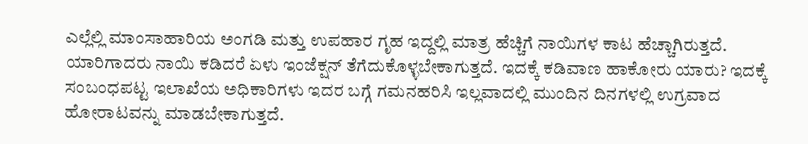ಎಲ್ಲೆಲ್ಲಿ ಮಾಂಸಾಹಾರಿಯ ಅಂಗಡಿ ಮತ್ತು ಉಪಹಾರ ಗೃಹ ಇದ್ದಲ್ಲಿ ಮಾತ್ರ ಹೆಚ್ಚಿಗೆ ನಾಯಿಗಳ ಕಾಟ ಹೆಚ್ಚಾಗಿರುತ್ತದೆ. ಯಾರಿಗಾದರು ನಾಯಿ ಕಡಿದರೆ ಏಳು ಇಂಜೆಕ್ಷನ್ ತೆಗೆದುಕೊಳ್ಳಬೇಕಾಗುತ್ತದೆ. ಇದಕ್ಕೆ ಕಡಿವಾಣ ಹಾಕೋರು ಯಾರು? ಇದಕ್ಕೆ ಸಂಬಂಧಪಟ್ಟ ಇಲಾಖೆಯ ಅಧಿಕಾರಿಗಳು ಇದರ ಬಗ್ಗೆ ಗಮನಹರಿಸಿ ಇಲ್ಲವಾದಲ್ಲಿ ಮುಂದಿನ ದಿನಗಳಲ್ಲಿ ಉಗ್ರವಾದ ಹೋರಾಟವನ್ನು ಮಾಡಬೇಕಾಗುತ್ತದೆ.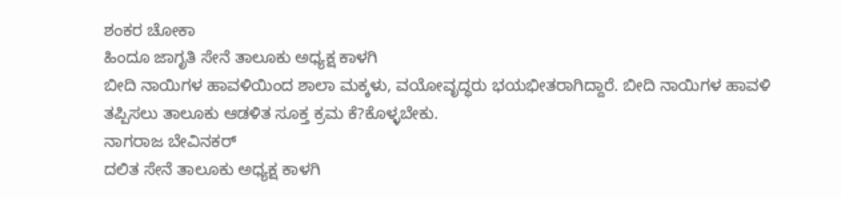ಶಂಕರ ಚೋಕಾ
ಹಿಂದೂ ಜಾಗೃತಿ ಸೇನೆ ತಾಲೂಕು ಅಧ್ಯಕ್ಷ ಕಾಳಗಿ
ಬೀದಿ ನಾಯಿಗಳ ಹಾವಳಿಯಿಂದ ಶಾಲಾ ಮಕ್ಕಳು, ವಯೋವೃದ್ಧರು ಭಯಭೀತರಾಗಿದ್ದಾರೆ. ಬೀದಿ ನಾಯಿಗಳ ಹಾವಳಿ ತಪ್ಪಿಸಲು ತಾಲೂಕು ಆಡಳಿತ ಸೂಕ್ತ ಕ್ರಮ ಕೆ?ಕೊಳ್ಳಬೇಕು.
ನಾಗರಾಜ ಬೇವಿನಕರ್
ದಲಿತ ಸೇನೆ ತಾಲೂಕು ಅಧ್ಯಕ್ಷ ಕಾಳಗಿ